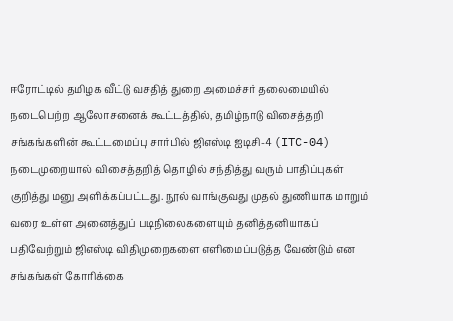ஈரோட்டில் தமிழக வீட்டு வசதித் துறை அமைச்சர் தலைமையில் நடைபெற்ற ஆலோசனைக் கூட்டத்தில், தமிழ்நாடு விசைத்தறி சங்கங்களின் கூட்டமைப்பு சார்பில் ஜிஎஸ்டி ஐடிசி-4 (ITC-04) நடைமுறையால் விசைத்தறித் தொழில் சந்தித்து வரும் பாதிப்புகள் குறித்து மனு அளிக்கப்பட்டது. நூல் வாங்குவது முதல் துணியாக மாறும் வரை உள்ள அனைத்துப் படிநிலைகளையும் தனித்தனியாகப் பதிவேற்றும் ஜிஎஸ்டி விதிமுறைகளை எளிமைப்படுத்த வேண்டும் என சங்கங்கள் கோரிக்கை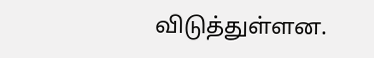விடுத்துள்ளன.